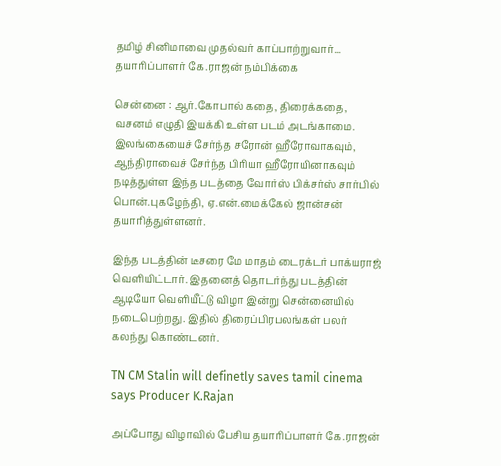தமிழ் சினிமாவை முதல்வர் காப்பாற்றுவார்... தயாரிப்பாளர் கே.ராஜன் நம்பிக்கை

சென்னை : ஆர்.கோபால் கதை, திரைக்கதை, வசனம் எழுதி இயக்கி உள்ள படம் அடங்காமை. இலங்கையைச் சேர்ந்த சரோன் ஹீரோவாகவும், ஆந்திராவைச் சேர்ந்த பிரியா ஹீரோயினாகவும் நடித்துள்ள இந்த படத்தை வோர்ஸ் பிக்சர்ஸ் சார்பில் பொன்.புகழேந்தி, ஏ.என்.மைக்கேல் ஜான்சன் தயாரித்துள்ளனர்.

இந்த படத்தின் டீசரை மே மாதம் டைரக்டர் பாக்யராஜ் வெளியிட்டார். இதனைத் தொடர்ந்து படத்தின் ஆடியோ வெளியீட்டு விழா இன்று சென்னையில் நடைபெற்றது. இதில் திரைப்பிரபலங்கள் பலர் கலந்து கொண்டனர்.

TN CM Stalin will definetly saves tamil cinema says Producer K.Rajan

அப்போது விழாவில் பேசிய தயாரிப்பாளர் கே.ராஜன்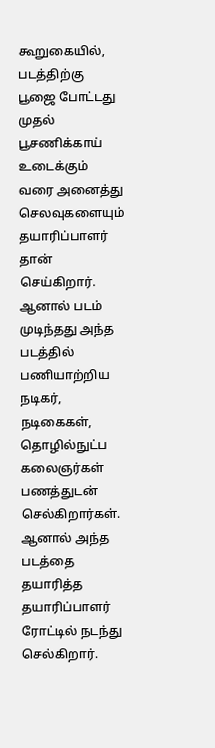கூறுகையில், படத்திற்கு பூஜை போட்டது முதல் பூசணிக்காய் உடைக்கும் வரை அனைத்து செலவுகளையும் தயாரிப்பாளர் தான் செய்கிறார். ஆனால் படம் முடிந்தது அந்த படத்தில் பணியாற்றிய நடிகர், நடிகைகள், தொழில்நுட்ப கலைஞர்கள் பணத்துடன் செல்கிறார்கள். ஆனால் அந்த படத்தை தயாரித்த தயாரிப்பாளர் ரோட்டில் நடந்து செல்கிறார்.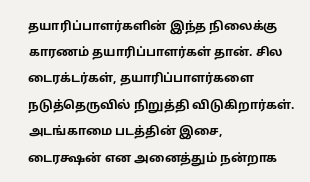தயாரிப்பாளர்களின் இந்த நிலைக்கு காரணம் தயாரிப்பாளர்கள் தான். சில டைரக்டர்கள், தயாரிப்பாளர்களை நடுத்தெருவில் நிறுத்தி விடுகிறார்கள். அடங்காமை படத்தின் இசை, டைரக்ஷன் என அனைத்தும் நன்றாக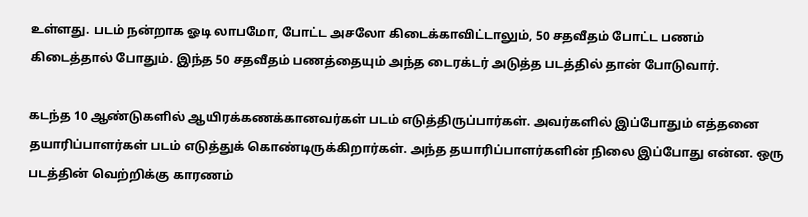உள்ளது. படம் நன்றாக ஓடி லாபமோ, போட்ட அசலோ கிடைக்காவிட்டாலும், 50 சதவீதம் போட்ட பணம் கிடைத்தால் போதும். இந்த 50 சதவீதம் பணத்தையும் அந்த டைரக்டர் அடுத்த படத்தில் தான் போடுவார்.

கடந்த 10 ஆண்டுகளில் ஆயிரக்கணக்கானவர்கள் படம் எடுத்திருப்பார்கள். அவர்களில் இப்போதும் எத்தனை தயாரிப்பாளர்கள் படம் எடுத்துக் கொண்டிருக்கிறார்கள். அந்த தயாரிப்பாளர்களின் நிலை இப்போது என்ன. ஒரு படத்தின் வெற்றிக்கு காரணம்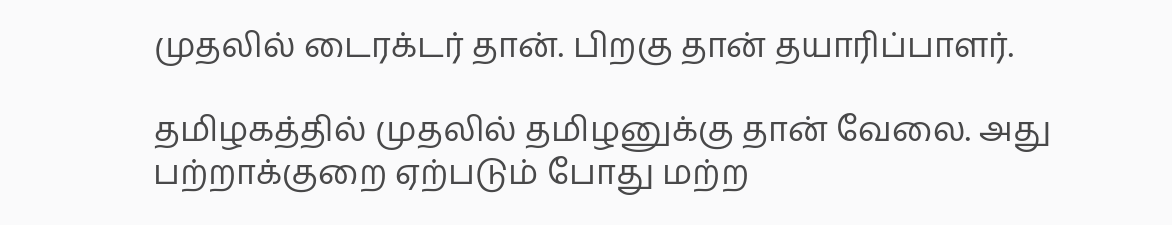முதலில் டைரக்டர் தான். பிறகு தான் தயாரிப்பாளர்.

தமிழகத்தில் முதலில் தமிழனுக்கு தான் வேலை. அது பற்றாக்குறை ஏற்படும் போது மற்ற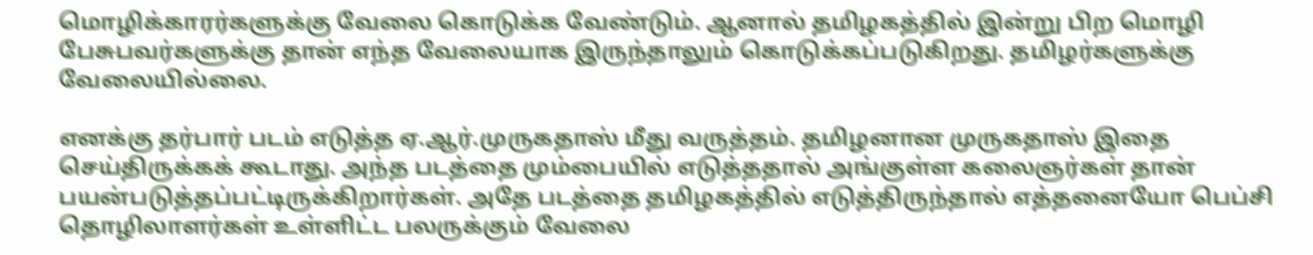மொழிக்காரர்களுக்கு வேலை கொடுக்க வேண்டும். ஆனால் தமிழகத்தில் இன்று பிற மொழி பேசுபவர்களுக்கு தான் எந்த வேலையாக இருந்தாலும் கொடுக்கப்படுகிறது. தமிழர்களுக்கு வேலையில்லை.

எனக்கு தர்பார் படம் எடுத்த ஏ.ஆர்.முருகதாஸ் மீது வருத்தம். தமிழனான முருகதாஸ் இதை செய்திருக்கக் கூடாது. அந்த படத்தை மும்பையில் எடுத்ததால் அங்குள்ள கலைஞர்கள் தான் பயன்படுத்தப்பட்டிருக்கிறார்கள். அதே படத்தை தமிழகத்தில் எடுத்திருந்தால் எத்தனையோ பெப்சி தொழிலாளர்கள் உள்ளிட்ட பலருக்கும் வேலை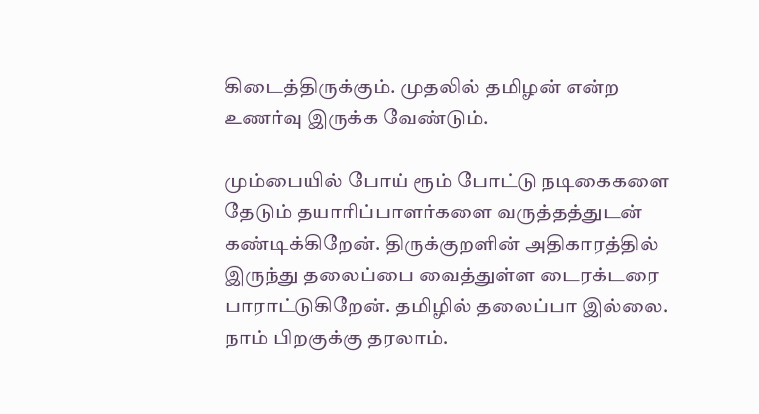கிடைத்திருக்கும். முதலில் தமிழன் என்ற உணர்வு இருக்க வேண்டும்.

மும்பையில் போய் ரூம் போட்டு நடிகைகளை தேடும் தயாரிப்பாளர்களை வருத்தத்துடன் கண்டிக்கிறேன். திருக்குறளின் அதிகாரத்தில் இருந்து தலைப்பை வைத்துள்ள டைரக்டரை பாராட்டுகிறேன். தமிழில் தலைப்பா இல்லை. நாம் பிறகுக்கு தரலாம்.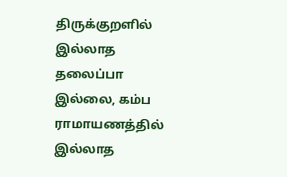திருக்குறளில் இல்லாத தலைப்பா இல்லை, கம்ப ராமாயணத்தில் இல்லாத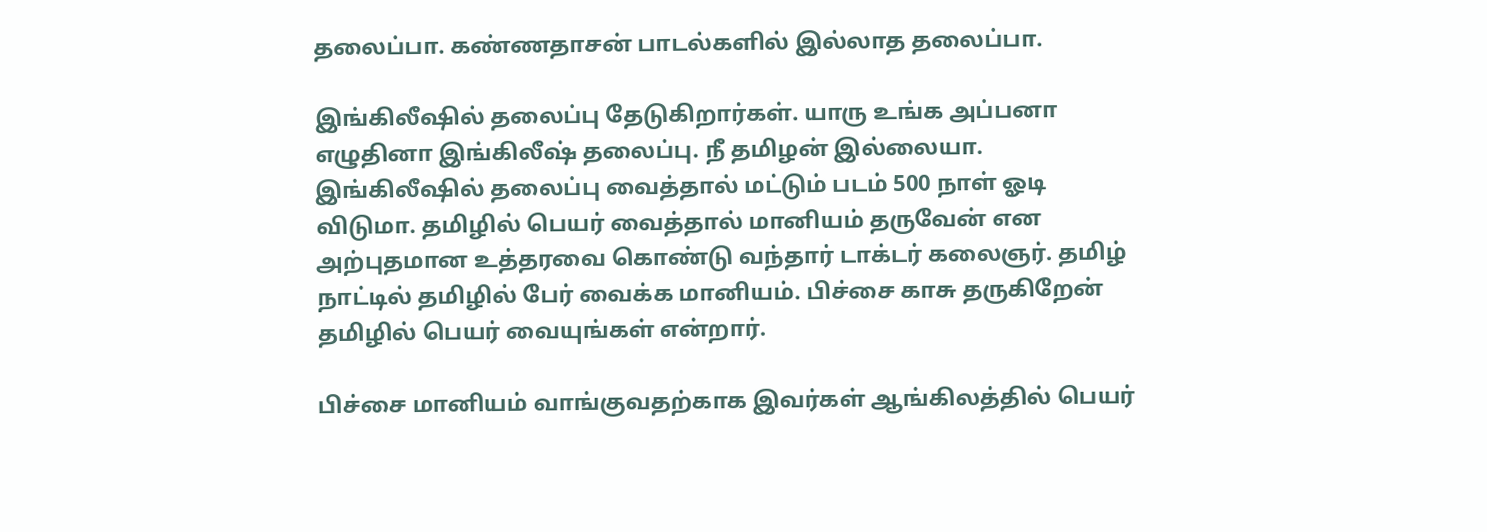தலைப்பா. கண்ணதாசன் பாடல்களில் இல்லாத தலைப்பா.

இங்கிலீஷில் தலைப்பு தேடுகிறார்கள். யாரு உங்க அப்பனா எழுதினா இங்கிலீஷ் தலைப்பு. நீ தமிழன் இல்லையா. இங்கிலீஷில் தலைப்பு வைத்தால் மட்டும் படம் 500 நாள் ஓடி விடுமா. தமிழில் பெயர் வைத்தால் மானியம் தருவேன் என அற்புதமான உத்தரவை கொண்டு வந்தார் டாக்டர் கலைஞர். தமிழ் நாட்டில் தமிழில் பேர் வைக்க மானியம். பிச்சை காசு தருகிறேன் தமிழில் பெயர் வையுங்கள் என்றார்.

பிச்சை மானியம் வாங்குவதற்காக இவர்கள் ஆங்கிலத்தில் பெயர்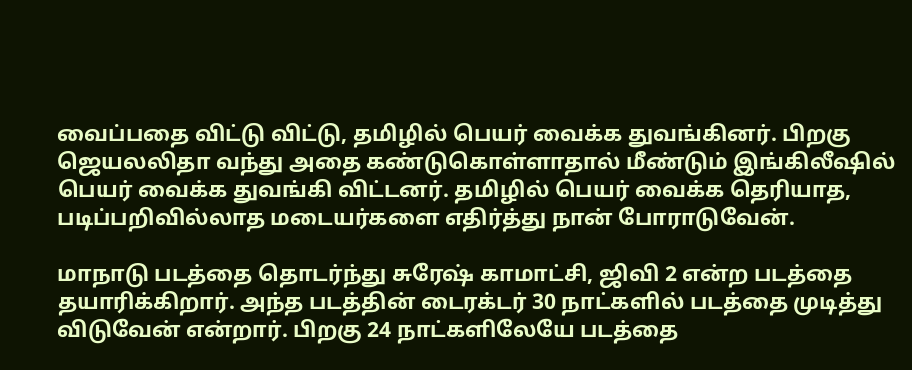வைப்பதை விட்டு விட்டு, தமிழில் பெயர் வைக்க துவங்கினர். பிறகு ஜெயலலிதா வந்து அதை கண்டுகொள்ளாதால் மீண்டும் இங்கிலீஷில் பெயர் வைக்க துவங்கி விட்டனர். தமிழில் பெயர் வைக்க தெரியாத, படிப்பறிவில்லாத மடையர்களை எதிர்த்து நான் போராடுவேன்.

மாநாடு படத்தை தொடர்ந்து சுரேஷ் காமாட்சி, ஜிவி 2 என்ற படத்தை தயாரிக்கிறார். அந்த படத்தின் டைரக்டர் 30 நாட்களில் படத்தை முடித்து விடுவேன் என்றார். பிறகு 24 நாட்களிலேயே படத்தை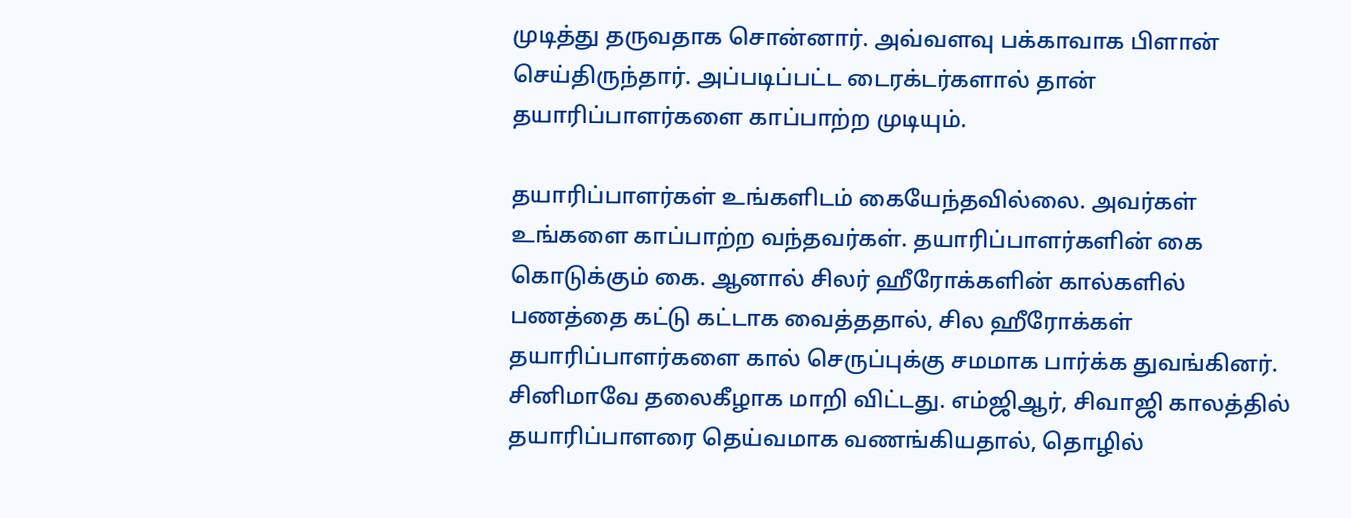முடித்து தருவதாக சொன்னார். அவ்வளவு பக்காவாக பிளான் செய்திருந்தார். அப்படிப்பட்ட டைரக்டர்களால் தான் தயாரிப்பாளர்களை காப்பாற்ற முடியும்.

தயாரிப்பாளர்கள் உங்களிடம் கையேந்தவில்லை. அவர்கள் உங்களை காப்பாற்ற வந்தவர்கள். தயாரிப்பாளர்களின் கை கொடுக்கும் கை. ஆனால் சிலர் ஹீரோக்களின் கால்களில் பணத்தை கட்டு கட்டாக வைத்ததால், சில ஹீரோக்கள் தயாரிப்பாளர்களை கால் செருப்புக்கு சமமாக பார்க்க துவங்கினர். சினிமாவே தலைகீழாக மாறி விட்டது. எம்ஜிஆர், சிவாஜி காலத்தில் தயாரிப்பாளரை தெய்வமாக வணங்கியதால், தொழில்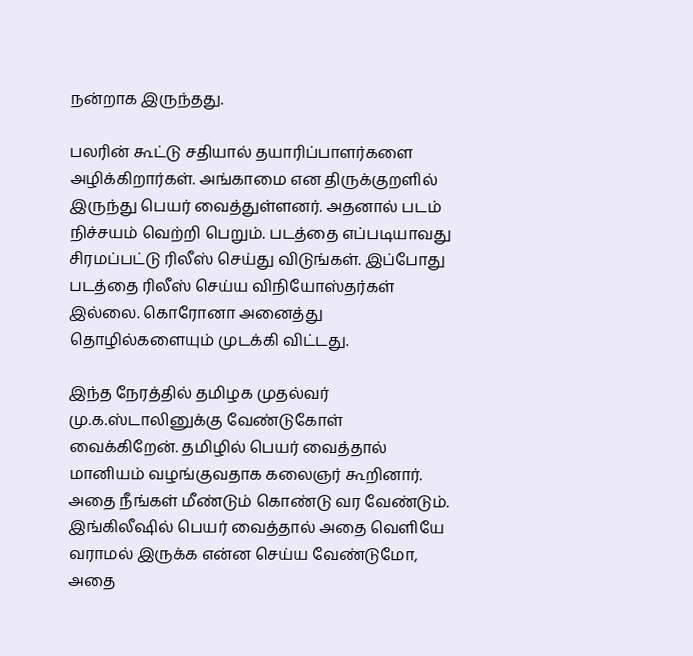நன்றாக இருந்தது.

பலரின் கூட்டு சதியால் தயாரிப்பாளர்களை அழிக்கிறார்கள். அங்காமை என திருக்குறளில் இருந்து பெயர் வைத்துள்ளனர். அதனால் படம் நிச்சயம் வெற்றி பெறும். படத்தை எப்படியாவது சிரமப்பட்டு ரிலீஸ் செய்து விடுங்கள். இப்போது படத்தை ரிலீஸ் செய்ய விநியோஸ்தர்கள் இல்லை. கொரோனா அனைத்து தொழில்களையும் முடக்கி விட்டது.

இந்த நேரத்தில் தமிழக முதல்வர் மு.க.ஸ்டாலினுக்கு வேண்டுகோள் வைக்கிறேன். தமிழில் பெயர் வைத்தால் மானியம் வழங்குவதாக கலைஞர் கூறினார். அதை நீங்கள் மீண்டும் கொண்டு வர வேண்டும். இங்கிலீஷில் பெயர் வைத்தால் அதை வெளியே வராமல் இருக்க என்ன செய்ய வேண்டுமோ, அதை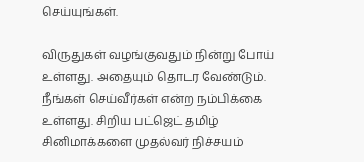செய்யுங்கள்.

விருதுகள் வழங்குவதும் நின்று போய் உள்ளது. அதையும் தொடர வேண்டும். நீங்கள் செய்வீர்கள் என்ற நம்பிக்கை உள்ளது. சிறிய பட்ஜெட் தமிழ் சினிமாக்களை முதல்வர் நிச்சயம்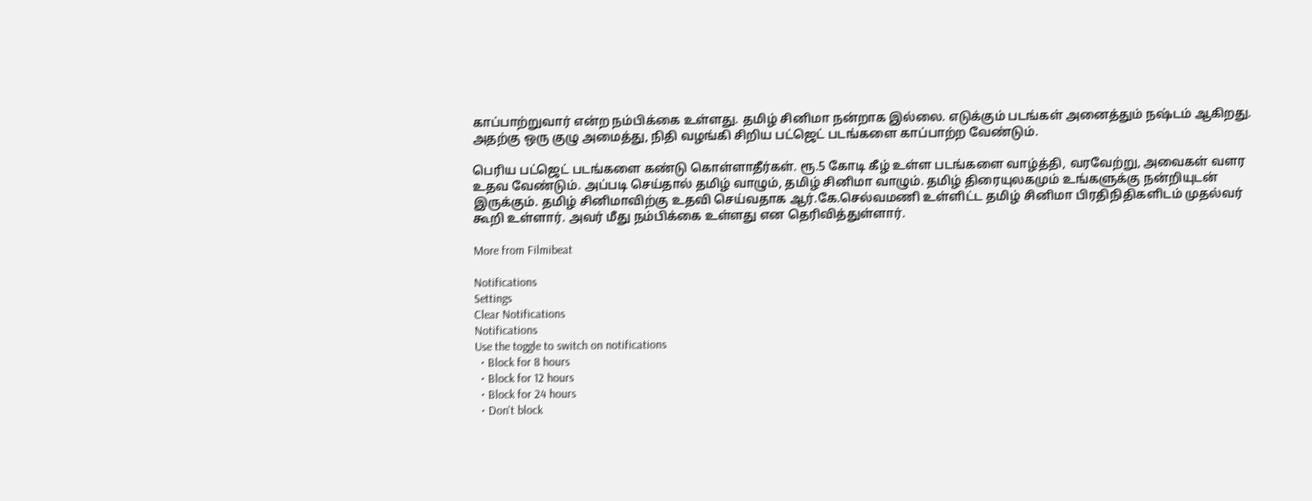காப்பாற்றுவார் என்ற நம்பிக்கை உள்ளது. தமிழ் சினிமா நன்றாக இல்லை. எடுக்கும் படங்கள் அனைத்தும் நஷ்டம் ஆகிறது. அதற்கு ஒரு குழு அமைத்து, நிதி வழங்கி சிறிய பட்ஜெட் படங்களை காப்பாற்ற வேண்டும்.

பெரிய பட்ஜெட் படங்களை கண்டு கொள்ளாதீர்கள். ரூ.5 கோடி கீழ் உள்ள படங்களை வாழ்த்தி, வரவேற்று, அவைகள் வளர உதவ வேண்டும். அப்படி செய்தால் தமிழ் வாழும், தமிழ் சினிமா வாழும். தமிழ் திரையுலகமும் உங்களுக்கு நன்றியுடன் இருக்கும். தமிழ் சினிமாவிற்கு உதவி செய்வதாக ஆர்.கே.செல்வமணி உள்ளிட்ட தமிழ் சினிமா பிரதிநிதிகளிடம் முதல்வர் கூறி உள்ளார். அவர் மீது நம்பிக்கை உள்ளது என தெரிவித்துள்ளார்.

More from Filmibeat

Notifications
Settings
Clear Notifications
Notifications
Use the toggle to switch on notifications
  • Block for 8 hours
  • Block for 12 hours
  • Block for 24 hours
  • Don't block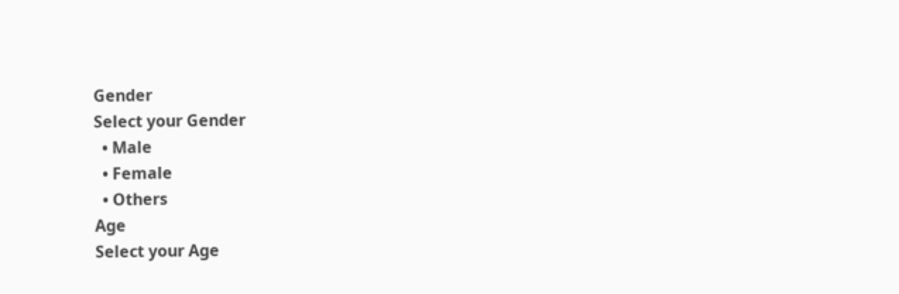Gender
Select your Gender
  • Male
  • Female
  • Others
Age
Select your Age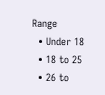Range
  • Under 18
  • 18 to 25
  • 26 to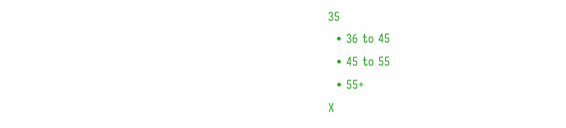35
  • 36 to 45
  • 45 to 55
  • 55+
X